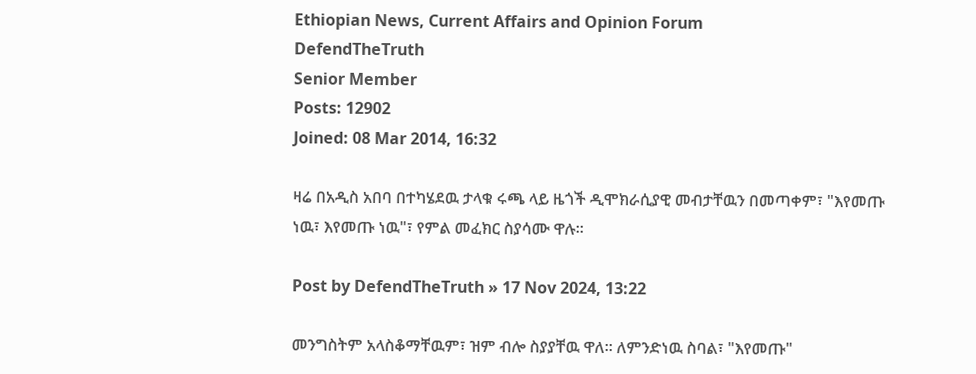Ethiopian News, Current Affairs and Opinion Forum
DefendTheTruth
Senior Member
Posts: 12902
Joined: 08 Mar 2014, 16:32

ዛሬ በአዲስ አበባ በተካሄደዉ ታላቁ ሩጫ ላይ ዜጎች ዲሞክራሲያዊ መብታቸዉን በመጣቀም፣ "እየመጡ ነዉ፣ እየመጡ ነዉ"፣ የምል መፈክር ስያሳሙ ዋሉ።

Post by DefendTheTruth » 17 Nov 2024, 13:22

መንግስትም አላስቆማቸዉም፣ ዝም ብሎ ስያያቸዉ ዋለ። ለምንድነዉ ስባል፣ "እየመጡ"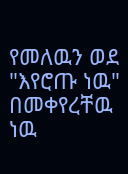የመለዉን ወደ "እየሮጡ ነዉ" በመቀየረቸዉ ነዉ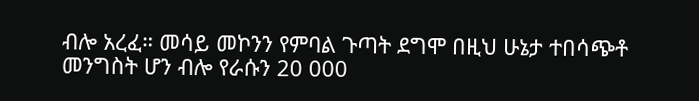ብሎ አረፈ። መሳይ መኮንን የምባል ጉጣት ደግሞ በዚህ ሁኔታ ተበሳጭቶ መንግስት ሆን ብሎ የራሱን 20 000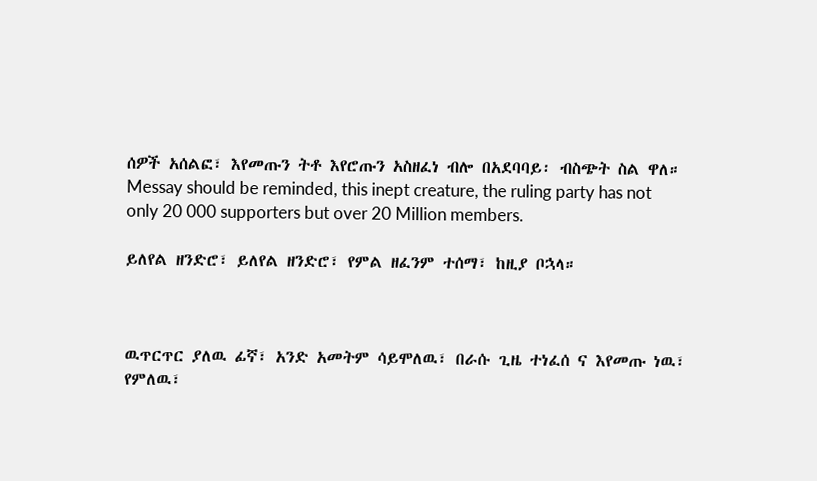ሰዎች አሰልፎ፣ እየመጡን ትቶ እየሮጡን አስዘፈነ ብሎ በአደባባይ፡ ብስጭት ስል ዋለ። Messay should be reminded, this inept creature, the ruling party has not only 20 000 supporters but over 20 Million members.

ይለየል ዘንድሮ፣ ይለየል ዘንድሮ፣ የምል ዘፈንም ተሰማ፣ ከዚያ ቦኋላ።



ዉጥርጥር ያለዉ ፊኛ፣ አንድ አመትም ሳይሞለዉ፣ በራሱ ጊዜ ተነፈሰ ና እየመጡ ነዉ፣ የምለዉ፣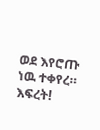ወደ እየሮጡ ነዉ ተቀየረ። እፍረት!